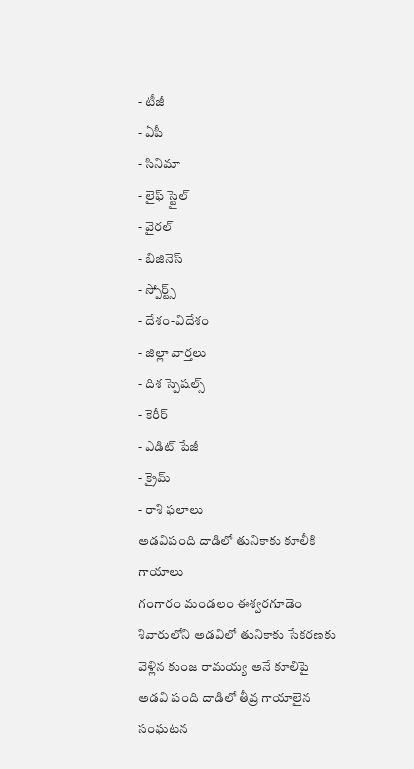- టీజీ
- ఏపీ
- సినిమా
- లైఫ్ స్టైల్
- వైరల్
- బిజినెస్
- స్పోర్ట్స్
- దేశం-విదేశం
- జిల్లా వార్తలు
- దిశ స్పెషల్స్
- కెరీర్
- ఎడిట్ పేజీ
- క్రైమ్
- రాశి ఫలాలు
అడవిపంది దాడిలో తునికాకు కూలీకి గాయాలు
గంగారం మండలం ఈశ్వరగూడెం శివారులోని అడవిలో తునికాకు సేకరణకు వెళ్లిన కుంజ రామయ్య అనే కూలిపై అడవి పంది దాడిలో తీవ్ర గాయాలైన సంఘటన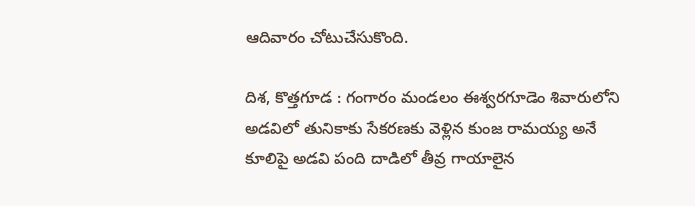ఆదివారం చోటుచేసుకొంది.

దిశ, కొత్తగూడ : గంగారం మండలం ఈశ్వరగూడెం శివారులోని అడవిలో తునికాకు సేకరణకు వెళ్లిన కుంజ రామయ్య అనే కూలిపై అడవి పంది దాడిలో తీవ్ర గాయాలైన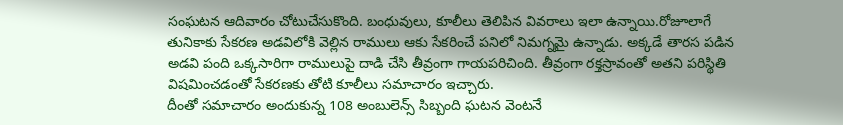సంఘటన ఆదివారం చోటుచేసుకొంది. బంధువులు, కూలీలు తెలిపిన వివరాలు ఇలా ఉన్నాయి.రోజూలాగే తునికాకు సేకరణ అడవిలోకి వెల్లిన రాములు ఆకు సేకరించే పనిలో నిమగ్నమై ఉన్నాడు. అక్కడే తారస పడిన అడవి పంది ఒక్కసారిగా రాములుపై దాడి చేసి తీవ్రంగా గాయపరిచింది. తీవ్రంగా రక్తస్రావంతో అతని పరిస్థితి విషమించడంతో సేకరణకు తోటి కూలీలు సమాచారం ఇచ్చారు.
దీంతో సమాచారం అందుకున్న 108 అంబులెన్స్ సిబ్బంది ఘటన వెంటనే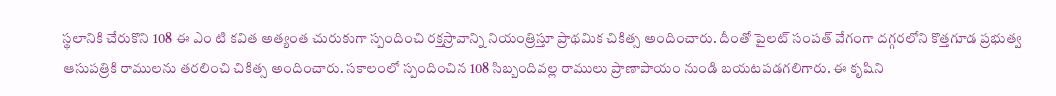స్థలానికి చేరుకొని 108 ఈ ఎం టి కవిత అత్యంత చురుకుగా స్పందించి రక్తస్రావాన్ని నియంత్రిస్తూ ప్రాథమిక చికిత్స అందించారు. దీంతో పైలట్ సంపత్ వేగంగా దగ్గరలోని కొత్తగూడ ప్రభుత్వ ఆసుపత్రికి రాములను తరలించి చికిత్స అందించారు. సకాలంలో స్పందించిన 108 సిబ్బందివల్ల రాములు ప్రాణాపాయం నుండి బయటపడగలిగారు. ఈ కృషిని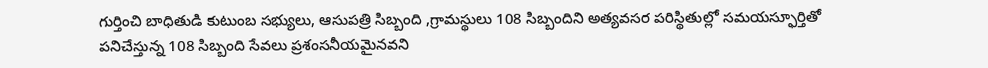గుర్తించి బాధితుడి కుటుంబ సభ్యులు, ఆసుపత్రి సిబ్బంది ,గ్రామస్థులు 108 సిబ్బందిని అత్యవసర పరిస్థితుల్లో సమయస్ఫూర్తితో పనిచేస్తున్న 108 సిబ్బంది సేవలు ప్రశంసనీయమైనవని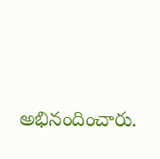అభినందించారు.